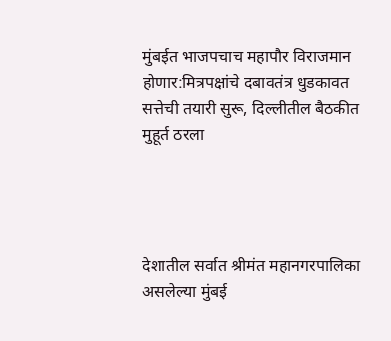मुंबईत भाजपचाच महापौर विराजमान होणार:मित्रपक्षांचे दबावतंत्र धुडकावत सत्तेची तयारी सुरू, दिल्लीतील बैठकीत मुहूर्त ठरला




देशातील सर्वात श्रीमंत महानगरपालिका असलेल्या मुंबई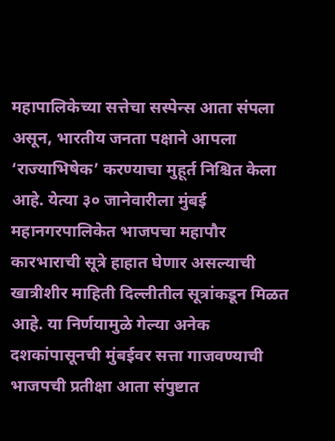महापालिकेच्या सत्तेचा सस्पेन्स आता संपला असून, भारतीय जनता पक्षाने आपला ‘राज्याभिषेक’ करण्याचा मुहूर्त निश्चित केला आहे. येत्या ३० जानेवारीला मुंबई महानगरपालिकेत भाजपचा महापौर कारभाराची सूत्रे हाहात घेणार असल्याची खात्रीशीर माहिती दिल्लीतील सूत्रांकडून मिळत आहे. या निर्णयामुळे गेल्या अनेक दशकांपासूनची मुंबईवर सत्ता गाजवण्याची भाजपची प्रतीक्षा आता संपुष्टात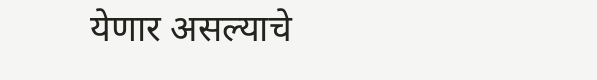येणार असल्याचे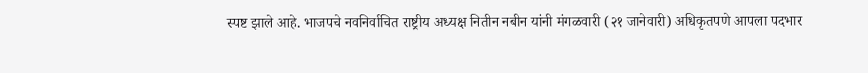स्पष्ट झाले आहे. भाजपचे नवनिर्वाचित राष्ट्रीय अध्यक्ष नितीन नबीन यांनी मंगळवारी (२१ जानेवारी) अधिकृतपणे आपला पदभार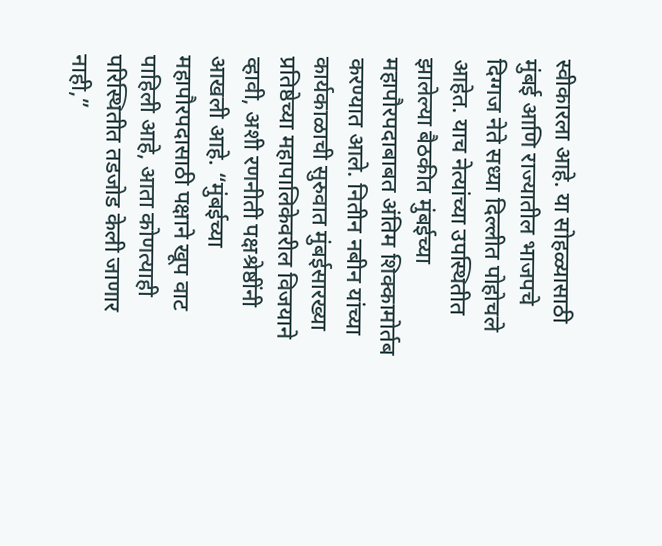स्वीकारला आहे. या सोहळ्यासाठी मुंबई आणि राज्यातील भाजपचे दिग्गज नेते सध्या दिल्लीत पोहोचले आहेत. याच नेत्यांच्या उपस्थितीत झालेल्या बैठकीत मुंबईच्या महापौरपदाबाबत अंतिम शिक्कामोर्तब करण्यात आले. नितीन नबीन यांच्या कार्यकाळाची सुरुवात मुंबईसारख्या प्रतिष्ठेच्या महापालिकेवरील विजयाने व्हावी, अशी रणनीती पक्षश्रेष्ठींनी आखली आहे. “मुंबईच्या महापौरपदासाठी पक्षाने खूप वाट पाहिली आहे, आता कोणत्याही परिस्थितीत तडजोड केली जाणार नाही,”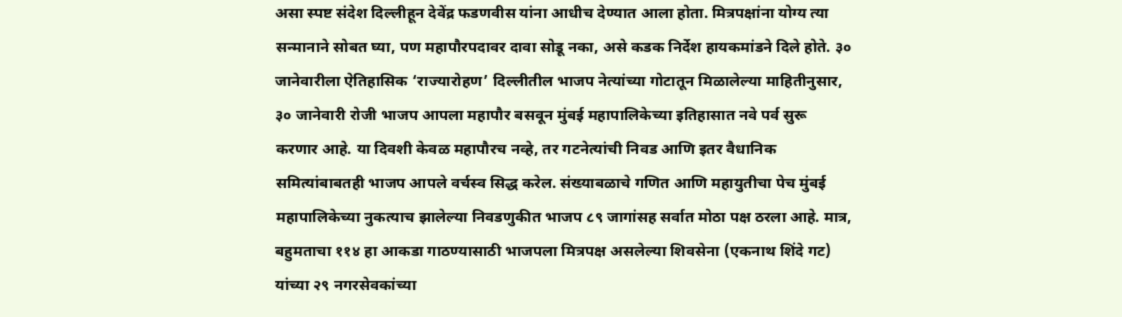असा स्पष्ट संदेश दिल्लीहून देवेंद्र फडणवीस यांना आधीच देण्यात आला होता. मित्रपक्षांना योग्य त्या सन्मानाने सोबत घ्या, पण महापौरपदावर दावा सोडू नका, असे कडक निर्देश हायकमांडने दिले होते. ३० जानेवारीला ऐतिहासिक ‘राज्यारोहण’ दिल्लीतील भाजप नेत्यांच्या गोटातून मिळालेल्या माहितीनुसार, ३० जानेवारी रोजी भाजप आपला महापौर बसवून मुंबई महापालिकेच्या इतिहासात नवे पर्व सुरू करणार आहे. या दिवशी केवळ महापौरच नव्हे, तर गटनेत्यांची निवड आणि इतर वैधानिक समित्यांबाबतही भाजप आपले वर्चस्व सिद्ध करेल. संख्याबळाचे गणित आणि महायुतीचा पेच मुंबई महापालिकेच्या नुकत्याच झालेल्या निवडणुकीत भाजप ८९ जागांसह सर्वात मोठा पक्ष ठरला आहे. मात्र, बहुमताचा ११४ हा आकडा गाठण्यासाठी भाजपला मित्रपक्ष असलेल्या शिवसेना (एकनाथ शिंदे गट) यांच्या २९ नगरसेवकांच्या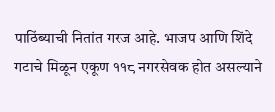पाठिंब्याची नितांत गरज आहे. भाजप आणि शिंदे गटाचे मिळून एकूण ११८ नगरसेवक होत असल्याने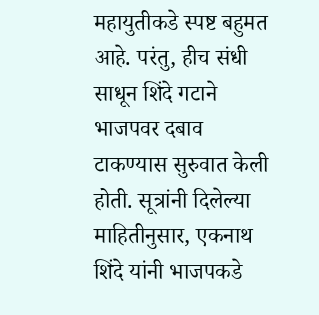महायुतीकडे स्पष्ट बहुमत आहे. परंतु, हीच संधी साधून शिंदे गटाने भाजपवर दबाव टाकण्यास सुरुवात केली होती. सूत्रांनी दिलेल्या माहितीनुसार, एकनाथ शिंदे यांनी भाजपकडे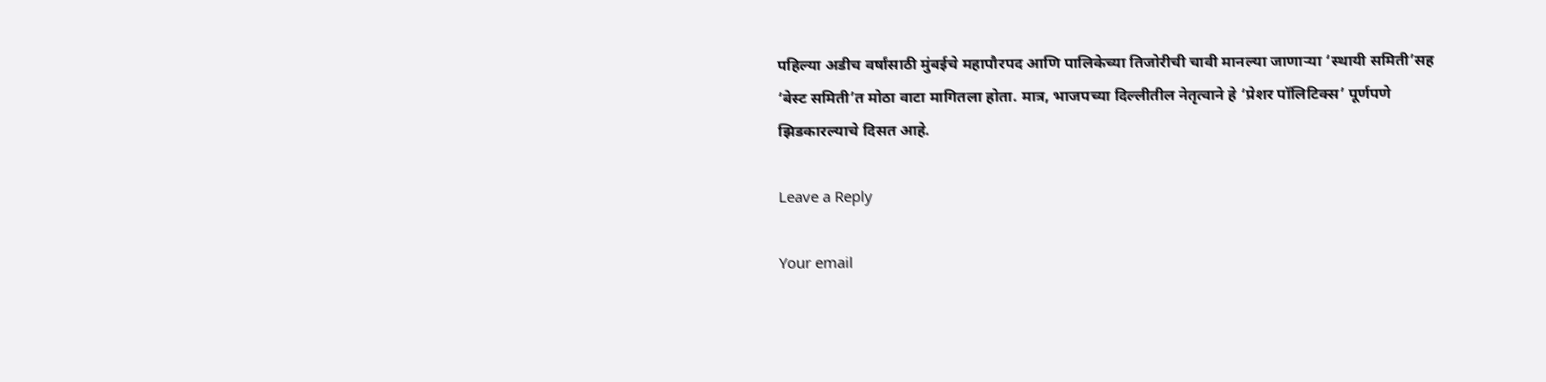पहिल्या अडीच वर्षांसाठी मुंबईचे महापौरपद आणि पालिकेच्या तिजोरीची चावी मानल्या जाणाऱ्या ‘स्थायी समिती’सह ‘बेस्ट समिती’त मोठा वाटा मागितला होता. मात्र, भाजपच्या दिल्लीतील नेतृत्वाने हे ‘प्रेशर पॉलिटिक्स’ पूर्णपणे झिडकारल्याचे दिसत आहे.

Leave a Reply

Your email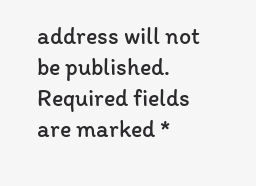address will not be published. Required fields are marked *